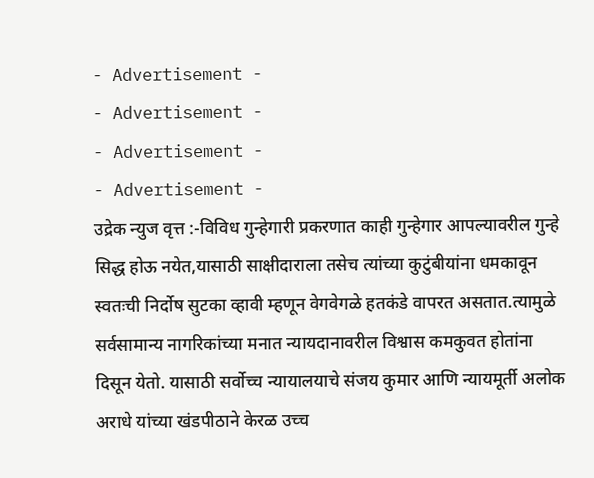- Advertisement -
- Advertisement -
- Advertisement -
- Advertisement -
उद्रेक न्युज वृत्त :-विविध गुन्हेगारी प्रकरणात काही गुन्हेगार आपल्यावरील गुन्हे सिद्ध होऊ नयेत,यासाठी साक्षीदाराला तसेच त्यांच्या कुटुंबीयांना धमकावून स्वतःची निर्दोष सुटका व्हावी म्हणून वेगवेगळे हतकंडे वापरत असतात.त्यामुळे सर्वसामान्य नागरिकांच्या मनात न्यायदानावरील विश्वास कमकुवत होतांना दिसून येतो. यासाठी सर्वोच्च न्यायालयाचे संजय कुमार आणि न्यायमूर्ती अलोक अराधे यांच्या खंडपीठाने केरळ उच्च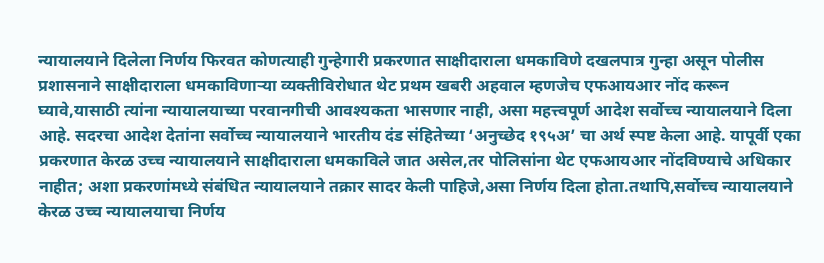न्यायालयाने दिलेला निर्णय फिरवत कोणत्याही गुन्हेगारी प्रकरणात साक्षीदाराला धमकाविणे दखलपात्र गुन्हा असून पोलीस प्रशासनाने साक्षीदाराला धमकाविणाऱ्या व्यक्तीविरोधात थेट प्रथम खबरी अहवाल म्हणजेच एफआयआर नोंद करून घ्यावे,यासाठी त्यांना न्यायालयाच्या परवानगीची आवश्यकता भासणार नाही, असा महत्त्वपूर्ण आदेश सर्वोच्च न्यायालयाने दिला आहे. सदरचा आदेश देतांना सर्वोच्च न्यायालयाने भारतीय दंड संहितेच्या ‘अनुच्छेद १९५अ’ चा अर्थ स्पष्ट केला आहे. यापूर्वी एका प्रकरणात केरळ उच्च न्यायालयाने साक्षीदाराला धमकाविले जात असेल,तर पोलिसांना थेट एफआयआर नोंदविण्याचे अधिकार नाहीत; अशा प्रकरणांमध्ये संबंधित न्यायालयाने तक्रार सादर केली पाहिजे,असा निर्णय दिला होता.तथापि,सर्वोच्च न्यायालयाने केरळ उच्च न्यायालयाचा निर्णय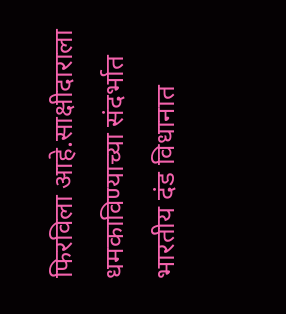फिरविला आहे.साक्षीदाराला धमकाविण्याच्या संदर्भात भारतीय दंड विधानात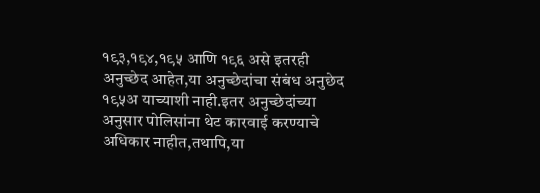१९३,१९४,१९५ आणि १९६ असे इतरही अनुच्छेद आहेत,या अनुच्छेदांचा संबंध अनुछेद १९५अ याच्याशी नाही.इतर अनुच्छेदांच्या अनुसार पोलिसांना थेट कारवाई करण्याचे अधिकार नाहीत,तथापि,या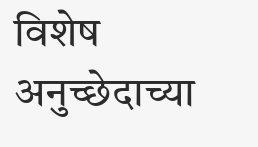विशेष अनुच्छेदाच्या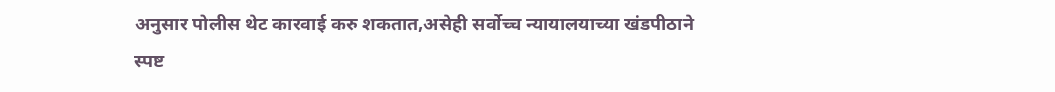अनुसार पोलीस थेट कारवाई करु शकतात,असेही सर्वोच्च न्यायालयाच्या खंडपीठाने स्पष्ट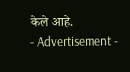केले आहे.
- Advertisement -